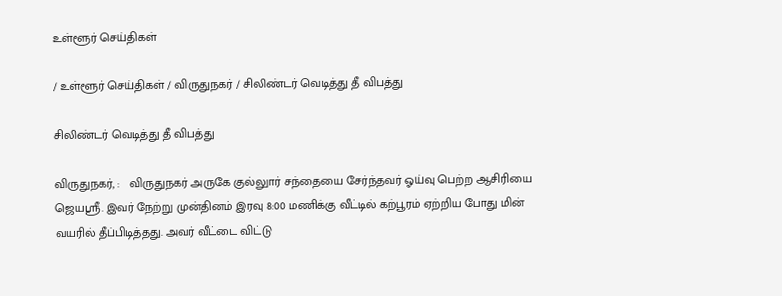உள்ளூர் செய்திகள்

/ உள்ளூர் செய்திகள் / விருதுநகர் / சிலிண்டர் வெடித்து தீ விபத்து

சிலிண்டர் வெடித்து தீ விபத்து

விருதுநகர், :   விருதுநகர் அருகே குல்லுார் சந்தையை சேர்ந்தவர் ஓய்வு பெற்ற ஆசிரியை ஜெயஸ்ரீ. இவர் நேற்று முன்தினம் இரவு 8:00 மணிக்கு வீட்டில் கற்பூரம் ஏற்றிய போது மின் வயரில் தீப்பிடித்தது. அவர் வீட்டை விட்டு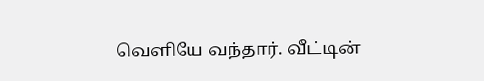வெளியே வந்தார். வீட்டின்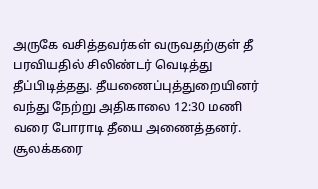அருகே வசித்தவர்கள் வருவதற்குள் தீ பரவியதில் சிலிண்டர் வெடித்து தீப்பிடித்தது. தீயணைப்புத்துறையினர் வந்து நேற்று அதிகாலை 12:30 மணி வரை போராடி தீயை அணைத்தனர். சூலக்கரை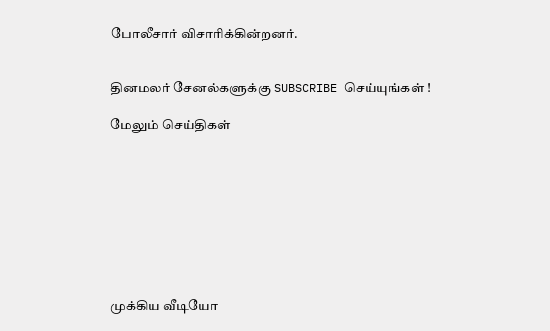போலீசார் விசாரிக்கின்றனர்.


தினமலர் சேனல்களுக்கு SUBSCRIBE செய்யுங்கள் !

மேலும் செய்திகள்









முக்கிய வீடியோ